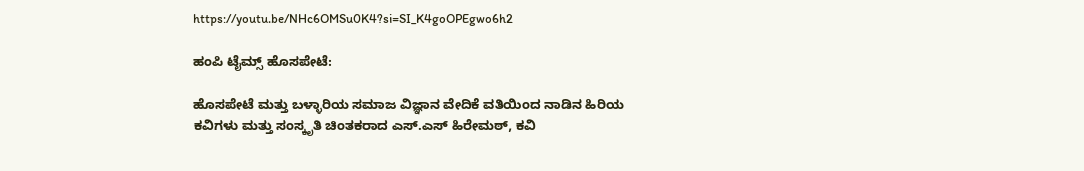https://youtu.be/NHc6OMSu0K4?si=SI_K4goOPEgwo6h2

ಹಂಪಿ ಟೈಮ್ಸ್ ಹೊಸಪೇಟೆ:

ಹೊಸಪೇಟೆ ಮತ್ತು ಬಳ್ಳಾರಿಯ ಸಮಾಜ ವಿಜ್ಞಾನ ವೇದಿಕೆ ವತಿಯಿಂದ ನಾಡಿನ ಹಿರಿಯ ಕವಿಗಳು ಮತ್ತು ಸಂಸ್ಕೃತಿ ಚಿಂತಕರಾದ ಎಸ್.ಎಸ್ ಹಿರೇಮಠ್, ಕವಿ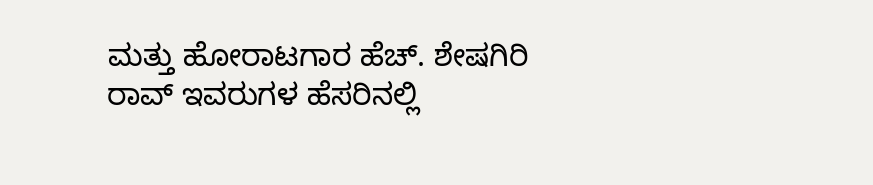ಮತ್ತು ಹೋರಾಟಗಾರ ಹೆಚ್. ಶೇಷಗಿರಿ ರಾವ್ ಇವರುಗಳ ಹೆಸರಿನಲ್ಲಿ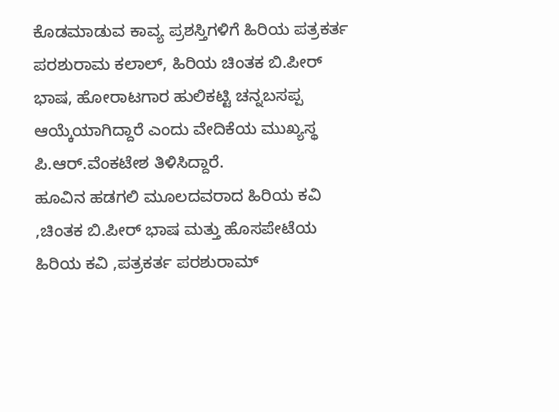ಕೊಡಮಾಡುವ ಕಾವ್ಯ ಪ್ರಶಸ್ತಿಗಳಿಗೆ ಹಿರಿಯ ಪತ್ರಕರ್ತ ಪರಶುರಾಮ ಕಲಾಲ್, ಹಿರಿಯ ಚಿಂತಕ ಬಿ.ಪೀರ್ ಭಾಷ, ಹೋರಾಟಗಾರ ಹುಲಿಕಟ್ಟಿ ಚನ್ನಬಸಪ್ಪ ಆಯ್ಕೆಯಾಗಿದ್ದಾರೆ ಎಂದು ವೇದಿಕೆಯ ಮುಖ್ಯಸ್ಥ ಪಿ.ಆರ್.ವೆಂಕಟೇಶ ತಿಳಿಸಿದ್ದಾರೆ.
ಹೂವಿನ ಹಡಗಲಿ ಮೂಲದವರಾದ ಹಿರಿಯ ಕವಿ ,ಚಿಂತಕ ಬಿ.ಪೀರ್ ಭಾಷ ಮತ್ತು ಹೊಸಪೇಟೆಯ ಹಿರಿಯ ಕವಿ ,ಪತ್ರಕರ್ತ ಪರಶುರಾಮ್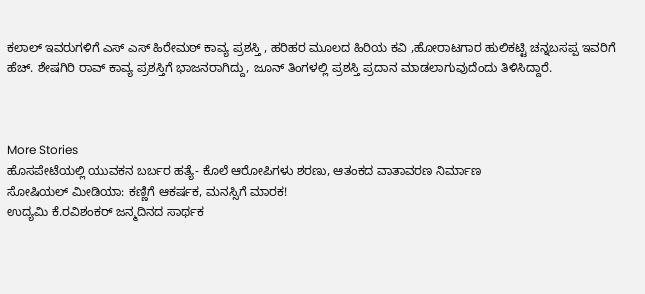ಕಲಾಲ್ ಇವರುಗಳಿಗೆ ಎಸ್ ಎಸ್ ಹಿರೇಮಠ್ ಕಾವ್ಯ ಪ್ರಶಸ್ತಿ , ಹರಿಹರ ಮೂಲದ ಹಿರಿಯ ಕವಿ ,ಹೋರಾಟಗಾರ ಹುಲಿಕಟ್ಟಿ ಚನ್ನಬಸಪ್ಪ ಇವರಿಗೆ ಹೆಚ್. ಶೇಷಗಿರಿ ರಾವ್ ಕಾವ್ಯ ಪ್ರಶಸ್ತಿಗೆ ಭಾಜನರಾಗಿದ್ದು, ಜೂನ್ ತಿಂಗಳಲ್ಲಿ ಪ್ರಶಸ್ತಿ ಪ್ರದಾನ ಮಾಡಲಾಗುವುದೆಂದು ತಿಳಿಸಿದ್ದಾರೆ.



More Stories
ಹೊಸಪೇಟೆಯಲ್ಲಿ ಯುವಕನ ಬರ್ಬರ ಹತ್ಯೆ- ಕೊಲೆ ಆರೋಪಿಗಳು ಶರಣು, ಆತಂಕದ ವಾತಾವರಣ ನಿರ್ಮಾಣ
ಸೋಷಿಯಲ್ ಮೀಡಿಯಾ: ಕಣ್ಣಿಗೆ ಆಕರ್ಷಕ, ಮನಸ್ಸಿಗೆ ಮಾರಕ!
ಉದ್ಯಮಿ ಕೆ.ರವಿಶಂಕರ್ ಜನ್ಮದಿನದ ಸಾರ್ಥಕ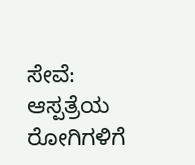ಸೇವೆ: ಆಸ್ಪತ್ರೆಯ ರೋಗಿಗಳಿಗೆ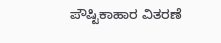ಪೌಷ್ಟಿಕಾಹಾರ ವಿತರಣೆ